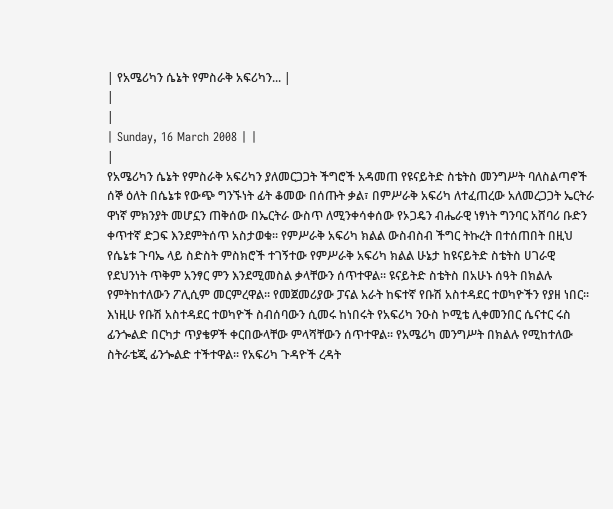| የአሜሪካን ሴኔት የምስራቅ አፍሪካን... |
|
|
| Sunday, 16 March 2008 | |
|
የአሜሪካን ሴኔት የምስራቅ አፍሪካን ያለመርጋጋት ችግሮች አዳመጠ የዩናይትድ ስቴትስ መንግሥት ባለስልጣኖች ሰኞ ዕለት በሴኔቱ የውጭ ግንኙነት ፊት ቆመው በሰጡት ቃል፣ በምሥራቅ አፍሪካ ለተፈጠረው አለመረጋጋት ኤርትራ ዋነኛ ምክንያት መሆኗን ጠቅሰው በኤርትራ ውስጥ ለሚንቀሳቀሰው የኦጋዴን ብሔራዊ ነፃነት ግንባር አሸባሪ ቡድን ቀጥተኛ ድጋፍ እንደምትሰጥ አስታወቁ፡፡ የምሥራቅ አፍሪካ ክልል ውስብስብ ችግር ትኩረት በተሰጠበት በዚህ የሴኔቱ ጉባኤ ላይ ስድስት ምስክሮች ተገኝተው የምሥራቅ አፍሪካ ክልል ሁኔታ ከዩናይትድ ስቴትስ ሀገራዊ የደህንነት ጥቅም አንፃር ምን እንደሚመስል ቃላቸውን ሰጥተዋል፡፡ ዩናይትድ ስቴትስ በአሁኑ ሰዓት በክልሉ የምትከተለውን ፖሊሲም መርምረዋል፡፡ የመጀመሪያው ፓናል አራት ከፍተኛ የቡሽ አስተዳደር ተወካዮችን የያዘ ነበር፡፡ እነዚሁ የቡሽ አስተዳደር ተወካዮች ስብሰባውን ሲመሩ ከነበሩት የአፍሪካ ንዑስ ኮሚቴ ሊቀመንበር ሴናተር ሩስ ፊንጐልድ በርካታ ጥያቄዎች ቀርበውላቸው ምላሻቸውን ሰጥተዋል፡፡ የአሜሪካ መንግሥት በክልሉ የሚከተለው ስትራቴጂ ፊንጐልድ ተችተዋል፡፡ የአፍሪካ ጉዳዮች ረዳት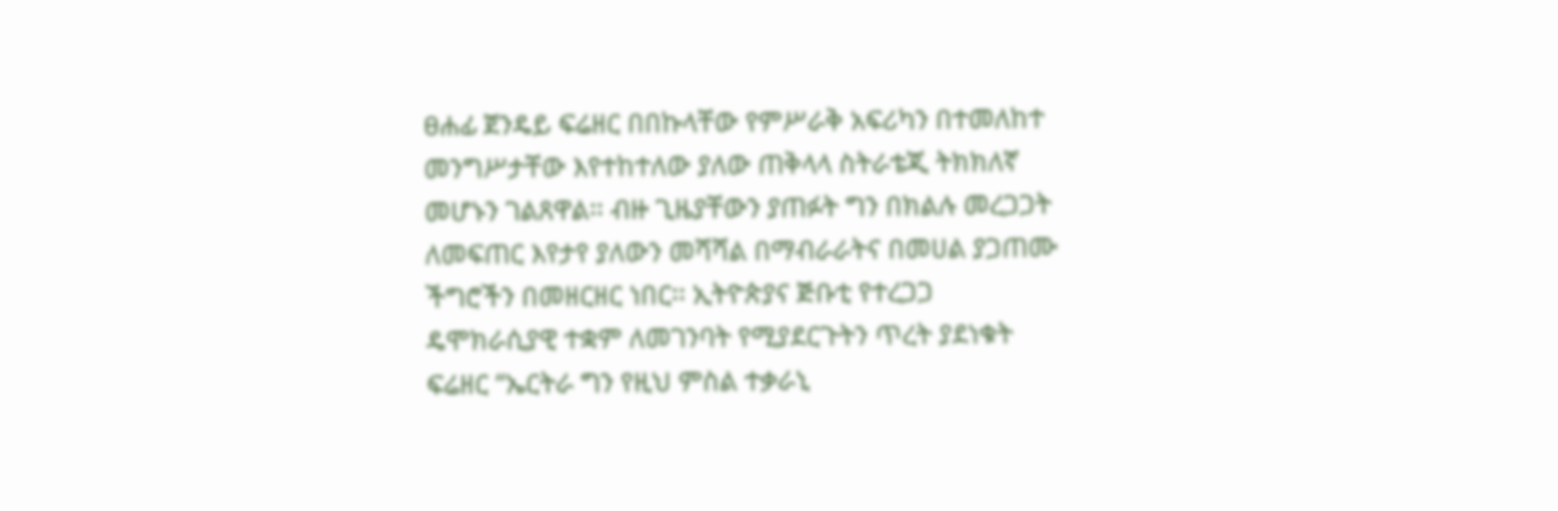ፀሐፊ ጀንዴይ ፍሬዘር በበኩላቸው የምሥራቅ አፍሪካን በተመለከተ መንግሥታቸው እየተከተለው ያለው ጠቅላላ ስትራቴጂ ትክክለኛ መሆኑን ገልጸዋል፡፡ ብዙ ጊዜያቸውን ያጠፉት ግን በክልሉ መረጋጋት ለመፍጠር እየታየ ያለውን መሻሻል በማብራራትና በመሀል ያጋጠሙ ችግሮችን በመዘርዘር ነበር፡፡ ኢትዮጵያና ጅቡቲ የተረጋጋ ዴሞክራሲያዊ ተቋም ለመገንባት የሚያደርጉትን ጥረት ያደነቁት ፍሬዘር “ኤርትራ ግን የዚህ ምስል ተቃራኒ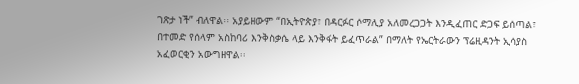ገጽታ ነች” ብለዋል፡፡ አያይዘውም “በኢትዮጵያ፣ በዳርፉር ሶማሊያ አለመረጋጋት እንዲፈጠር ድጋፍ ይሰጣል፣ በተመድ የሰላም አስከባሪ እንቅስቃሴ ላይ እንቅፋት ይፈጥራል” በማለት የኤርትራውን ፕሬዚዳንት ኢሳያስ አፈወርቂን አውግዘዋል፡፡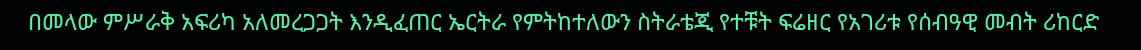በመላው ምሥራቅ አፍሪካ አለመረጋጋት እንዲፈጠር ኤርትራ የምትከተለውን ስትራቴጂ የተቹት ፍሬዘር የአገሪቱ የሰብዓዊ መብት ሪከርድ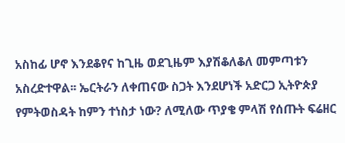አስከፊ ሆኖ እንደቆየና ከጊዜ ወደጊዜም እያሽቆለቆለ መምጣቱን አስረድተዋል፡፡ ኤርትራን ለቀጠናው ስጋት እንደሆነች አድርጋ ኢትዮጵያ የምትወስዳት ከምን ተነስታ ነው? ለሚለው ጥያቄ ምላሽ የሰጡት ፍሬዘር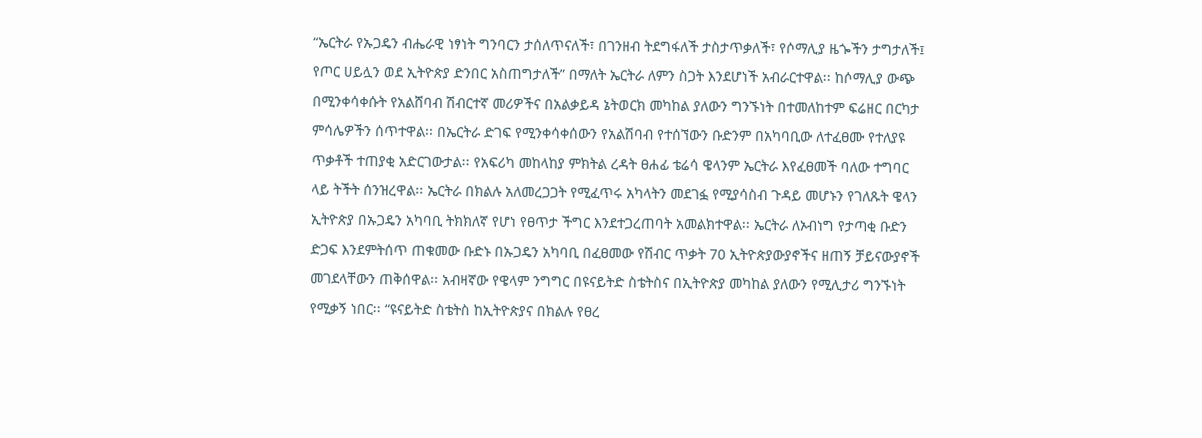“ኤርትራ የኡጋዴን ብሔራዊ ነፃነት ግንባርን ታሰለጥናለች፣ በገንዘብ ትደግፋለች ታስታጥቃለች፣ የሶማሊያ ዜጐችን ታግታለች፤ የጦር ሀይሏን ወደ ኢትዮጵያ ድንበር አስጠግታለች” በማለት ኤርትራ ለምን ስጋት እንደሆነች አብራርተዋል፡፡ ከሶማሊያ ውጭ በሚንቀሳቀሱት የአልሸባብ ሽብርተኛ መሪዎችና በአልቃይዳ ኔትወርክ መካከል ያለውን ግንኙነት በተመለከተም ፍሬዘር በርካታ ምሳሌዎችን ሰጥተዋል፡፡ በኤርትራ ድገፍ የሚንቀሳቀሰውን የአልሽባብ የተሰኘውን ቡድንም በአካባቢው ለተፈፀሙ የተለያዩ ጥቃቶች ተጠያቂ አድርገውታል፡፡ የአፍሪካ መከላከያ ምክትል ረዳት ፀሐፊ ቴሬሳ ዌላንም ኤርትራ እየፈፀመች ባለው ተግባር ላይ ትችት ሰንዝረዋል፡፡ ኤርትራ በክልሉ አለመረጋጋት የሚፈጥሩ አካላትን መደገፏ የሚያሳስብ ጉዳይ መሆኑን የገለጹት ዌላን ኢትዮጵያ በኡጋዴን አካባቢ ትክክለኛ የሆነ የፀጥታ ችግር እንደተጋረጠባት አመልክተዋል፡፡ ኤርትራ ለኦብነግ የታጣቂ ቡድን ድጋፍ እንደምትሰጥ ጠቁመው ቡድኑ በኡጋዴን አካባቢ በፈፀመው የሽብር ጥቃት 70 ኢትዮጵያውያኖችና ዘጠኝ ቻይናውያኖች መገደላቸውን ጠቅሰዋል፡፡ አብዛኛው የዌላም ንግግር በዩናይትድ ስቴትስና በኢትዮጵያ መካከል ያለውን የሚሊታሪ ግንኙነት የሚቃኝ ነበር፡፡ “ዩናይትድ ስቴትስ ከኢትዮጵያና በክልሉ የፀረ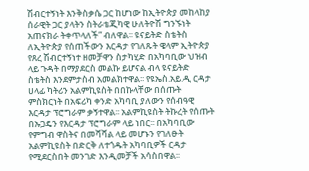ሽብርተኝነት እንቅስቃሴ ጋር ከሆነው ከኢትዮጵያ መከላከያ ሰራዊት ጋር ያላትን ስትራቴጂካዊ ሁለትዮሽ ግንኙነት አጠናክራ ትቀጥላለች” ብለዋል፡፡ ዩናይትድ ስቴትስ ለኢትዮጵያ የሰጠችውን እርዳታ የገለጹት ዌላም ኢትዮጵያ የጸረ ሽብርተኝነተ ዘመቻዋን ስታካሂድ በአካባቢው ህዝብ ላይ ጉዳት በማያደርስ መልኩ ይሆናል ብላ ዩናይትድ ስቴትስ እንደምታስብ አመልክተዋል፡፡ የዩኤስ.አይ.ዲ ርዳታ ሀላፊ ካትሪን አልምኪዩስት በበኩላቸው በሰጡት ምስክርነት በአፍሪካ ቀንድ አካባቢ ያለውን የሰብዓዊ እርዳታ ፕሮግራም ቃኝተዋል፡፡ አልምኪዩስት ትኩረት የሰጡት በኡጋዴን የእርዳታ ፕሮግራም ላይ ነበር፡፡ በአካባቢው የምግብ ዋስትና በመሻሻል ላይ መሆኑን የገለፁት አልምኪዩስት በድርቅ ለተጎዱት አካባቢዎች ርዳታ የሚደርስበት መንገድ እንዲመቻች አሳስበዋል፡፡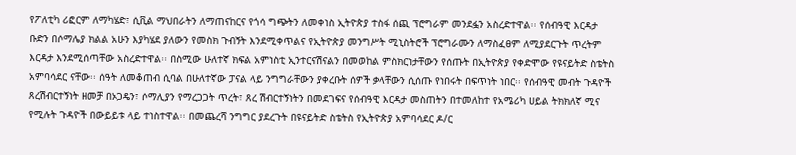የፖለቲካ ሪፎርም ለማካሄድ፣ ሲቪል ማህበራትን ለማጠናከርና የጎሳ ግጭትን ለመቀነስ ኢትዮጵያ ተስፋ ሰጪ ፕሮግራም መንደፏን አስረድተዋል፡፡ የሰብዓዊ እርዳታ ቡድን በሶማሌያ ክልል አሁን እያካሄደ ያለውን የመስክ ጉብኝት እንደሚቀጥልና የኢትዮጵያ መንግሥት ሚኒስትሮች ፕሮግራሙን ለማስፈፀም ለሚያደርጉት ጥረትም እርዳታ እንደሚሰጣቸው አስረድተዋል፡፡ በስሚው ሁለተኛ ክፍል አምነስቲ ኢንተርናሽናልን በመወከል ምስክርነታቸውን የሰጡት በኢትዮጵያ የቀድሞው የዩናይትድ ስቴትስ አምባሳደር ናቸው፡፡ ሰዓት ለመቆጠብ ሲባል በሁለተኛው ፓናል ላይ ንግግራቸውን ያቀረቡት ሰዎች ቃላቸውን ሲሰጡ የነበሩት በፍጥነት ነበር፡፡ የሰብዓዊ መብት ጉዳዮች ጸረሽብርተኝነት ዘመቻ በኦጋዴን፣ ሶማሊያን የማረጋጋት ጥረት፣ ጸረ ሽብርተኝነትን በመደገፍና የሰብዓዊ እርዳታ መስጠትን በተመለከተ የአሜሪካ ሀይል ትክክለኛ ሚና የሚሉት ጉዳዮች በውይይቱ ላይ ተነስተዋል፡፡ በመጨረሻ ንግግር ያደረጉት በዩናይትድ ስቴትስ የኢትዮጵያ አምባሳደር ዶ/ር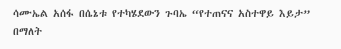ሳሙኤል አሰፋ በሴኔቱ የተካሄደውን ጉባኤ “የተጠናና አስተዋይ እይታ” በማለት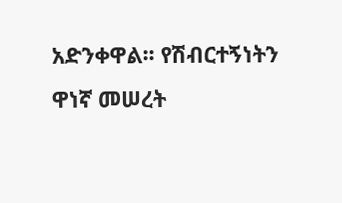አድንቀዋል፡፡ የሽብርተኝነትን ዋነኛ መሠረት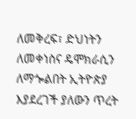ለመቅረፍ፣ ድህነትን ለመቀነስና ዴሞክራሲን ለማጐልበት ኢትዮጵያ እያደረገች ያለውን ጥረት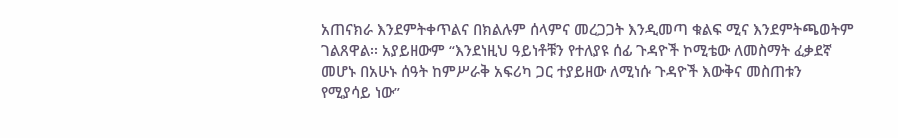አጠናክራ እንደምትቀጥልና በክልሉም ሰላምና መረጋጋት እንዲመጣ ቁልፍ ሚና እንደምትጫወትም ገልጸዋል፡፡ አያይዘውም “እንደነዚህ ዓይነቶቹን የተለያዩ ሰፊ ጉዳዮች ኮሚቴው ለመስማት ፈቃደኛ መሆኑ በአሁኑ ሰዓት ከምሥራቅ አፍሪካ ጋር ተያይዘው ለሚነሱ ጉዳዮች እውቅና መስጠቱን የሚያሳይ ነው”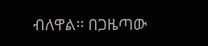ብለዋል፡፡ በጋዜጣው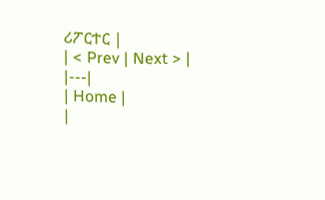ሪፖርተር |
| < Prev | Next > |
|---|
| Home |
|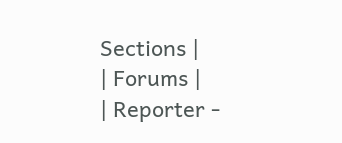Sections |
| Forums |
| Reporter -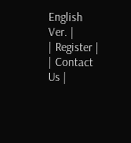English Ver. |
| Register |
| Contact Us |